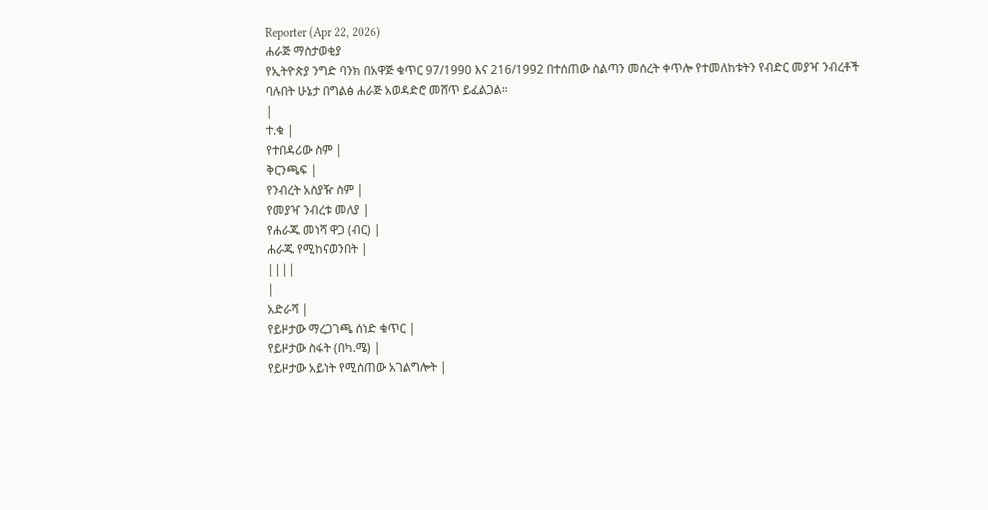Reporter (Apr 22, 2026)
ሐራጅ ማስታወቂያ
የኢትዮጵያ ንግድ ባንክ በአዋጅ ቁጥር 97/1990 እና 216/1992 በተሰጠው ስልጣን መሰረት ቀጥሎ የተመለከቱትን የብድር መያዣ ንብረቶች ባሉበት ሁኔታ በግልፅ ሐራጅ አወዳድሮ መሸጥ ይፈልጋል።
|
ተ.ቁ |
የተበዳሪው ስም |
ቅርንጫፍ |
የንብረት አስያዥ ስም |
የመያዣ ንብረቱ መለያ |
የሐራጁ መነሻ ዋጋ (ብር) |
ሐራጁ የሚከናወንበት |
||||
|
አድራሻ |
የይዞታው ማረጋገጫ ሰነድ ቁጥር |
የይዞታው ስፋት (በካ.ሜ) |
የይዞታው አይነት የሚሰጠው አገልግሎት |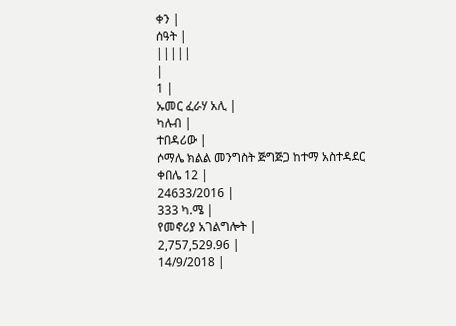ቀን |
ሰዓት |
|||||
|
1 |
ኡመር ፈራሃ አሊ |
ካሉብ |
ተበዳሪው |
ሶማሌ ክልል መንግስት ጅግጅጋ ከተማ አስተዳደር ቀበሌ 12 |
24633/2016 |
333 ካ.ሜ |
የመኖሪያ አገልግሎት |
2,757,529.96 |
14/9/2018 |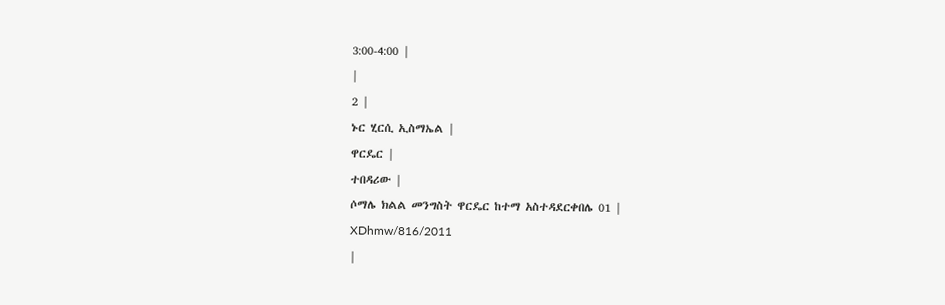3:00-4:00 |
|
2 |
ኑር ሂርሲ ኢስማኤል |
ዋርዴር |
ተበዳሪው |
ሶማሌ ክልል መንግስት ዋርዴር ከተማ አስተዳደርቀበሌ 01 |
XDhmw/816/2011
|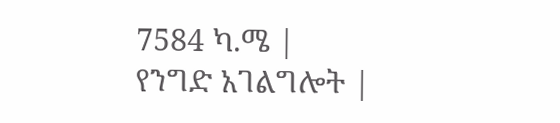7584 ካ.ሜ |
የንግድ አገልግሎት |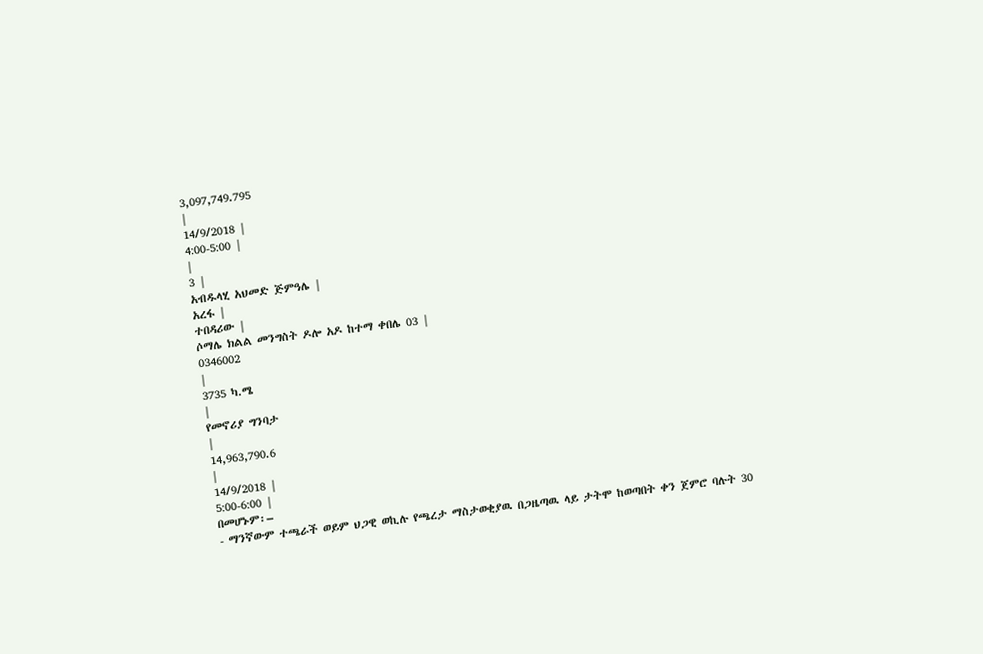3,097,749.795
|
14/9/2018 |
4:00-5:00 |
|
3 |
አብዱላሂ አህመድ ጅምዓሌ |
አረፋ |
ተበዳሪው |
ሶማሌ ክልል መንግስት ዶሎ አዶ ከተማ ቀበሌ 03 |
0346002
|
3735 ካ.ሜ
|
የመኖሪያ ግንባታ
|
14,963,790.6
|
14/9/2018 |
5:00-6:00 |
በመሆኑም፡–
- ማንኛውም ተጫራች ወይም ህጋዊ ወኪሉ የጫረታ ማስታወቂያዉ በጋዜጣዉ ላይ ታትሞ ከወጣበት ቀን ጀምሮ ባሉት 30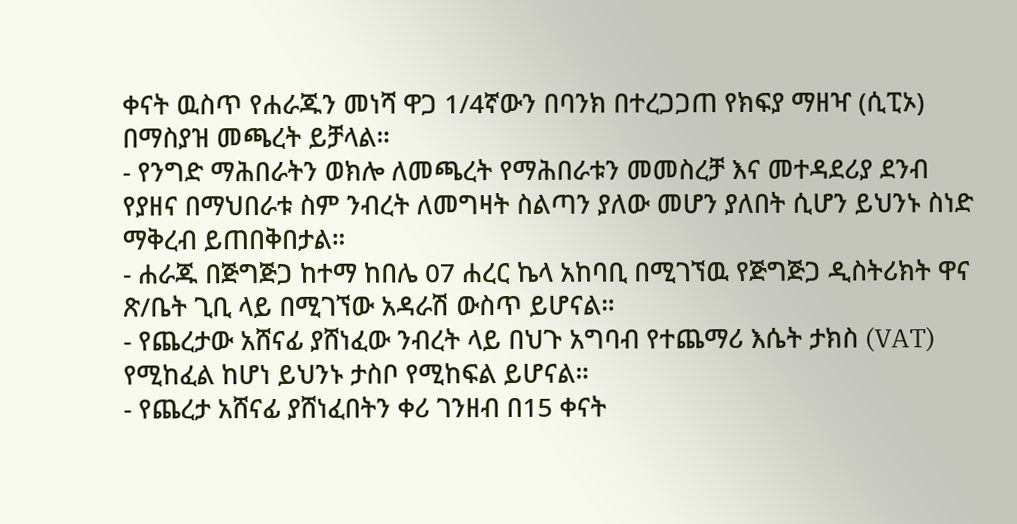ቀናት ዉስጥ የሐራጁን መነሻ ዋጋ 1/4ኛውን በባንክ በተረጋጋጠ የክፍያ ማዘዣ (ሲፒኦ) በማስያዝ መጫረት ይቻላል።
- የንግድ ማሕበራትን ወክሎ ለመጫረት የማሕበራቱን መመስረቻ እና መተዳደሪያ ደንብ የያዘና በማህበራቱ ስም ንብረት ለመግዛት ስልጣን ያለው መሆን ያለበት ሲሆን ይህንኑ ስነድ ማቅረብ ይጠበቅበታል።
- ሐራጁ በጅግጅጋ ከተማ ከበሌ 07 ሐረር ኬላ አከባቢ በሚገኘዉ የጅግጅጋ ዲስትሪክት ዋና ጽ/ቤት ጊቢ ላይ በሚገኘው አዳራሽ ውስጥ ይሆናል።
- የጨረታው አሸናፊ ያሸነፈው ንብረት ላይ በህጉ አግባብ የተጨማሪ እሴት ታክስ (VAT) የሚከፈል ከሆነ ይህንኑ ታስቦ የሚከፍል ይሆናል።
- የጨረታ አሸናፊ ያሸነፈበትን ቀሪ ገንዘብ በ15 ቀናት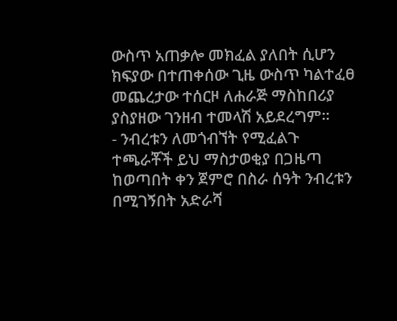ውስጥ አጠቃሎ መክፈል ያለበት ሲሆን ክፍያው በተጠቀሰው ጊዜ ውስጥ ካልተፈፀ መጨረታው ተሰርዞ ለሐራጅ ማስከበሪያ ያስያዘው ገንዘብ ተመላሽ አይደረግም።
- ንብረቱን ለመጎብኘት የሚፈልጉ ተጫራቾች ይህ ማስታወቂያ በጋዜጣ ከወጣበት ቀን ጀምሮ በስራ ሰዓት ንብረቱን በሚገኝበት አድራሻ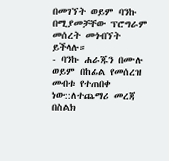በመገኘት ወይም ባንኩ በሚያመቻቸው ፕሮግራም መሰረት መጎብኘት ይችላሉ።
- ባንኩ ሐራጁን በሙሉ ወይም በከፊል የመሰረዝ መብቱ የተጠበቀ ነው::ለተጨማሪ መረጃ በስልክ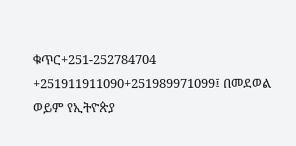ቁጥር+251-252784704 +251911911090+251989971099፤ በመደወል ወይም የኢትዮጵያ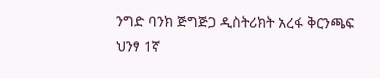ንግድ ባንክ ጅግጅጋ ዲስትሪክት አረፋ ቅርንጫፍ ህንፃ 1ኛ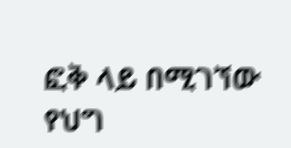ፎቅ ላይ በሚገኘው የህግ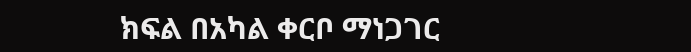ክፍል በአካል ቀርቦ ማነጋገር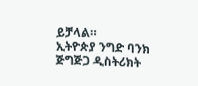ይቻላል።
ኢትዮጵያ ንግድ ባንክ ጅግጅጋ ዲስትሪክት